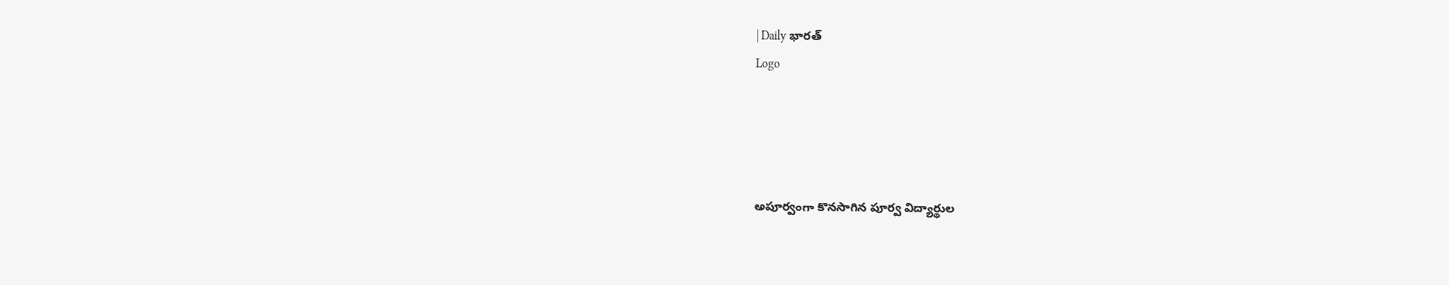| Daily భారత్
Logo




అపూర్వంగా కొనసాగిన పూర్వ విద్యార్థుల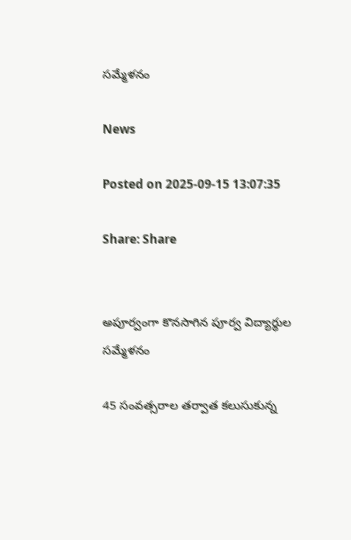సమ్మేళనం

News

Posted on 2025-09-15 13:07:35

Share: Share


అపూర్వంగా కొనసాగిన పూర్వ విద్యార్థుల సమ్మేళనం

45 సంవత్సరాల తర్వాత కలుసుకున్న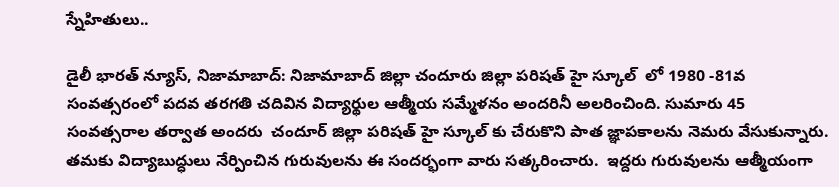స్నేహితులు..

డైలీ భారత్ న్యూస్, నిజామాబాద్: నిజామాబాద్ జిల్లా చందూరు జిల్లా పరిషత్ హై స్కూల్  లో 1980 -81వ సంవత్సరంలో పదవ తరగతి చదివిన విద్యార్థుల ఆత్మీయ సమ్మేళనం అందరినీ అలరించింది. సుమారు 45 సంవత్సరాల తర్వాత అందరు  చందూర్ జిల్లా పరిషత్ హై స్కూల్ కు చేరుకొని పాత జ్ఞాపకాలను నెమరు వేసుకున్నారు. తమకు విద్యాబుద్ధులు నేర్పించిన గురువులను ఈ సందర్భంగా వారు సత్కరించారు.  ఇద్దరు గురువులను ఆత్మీయంగా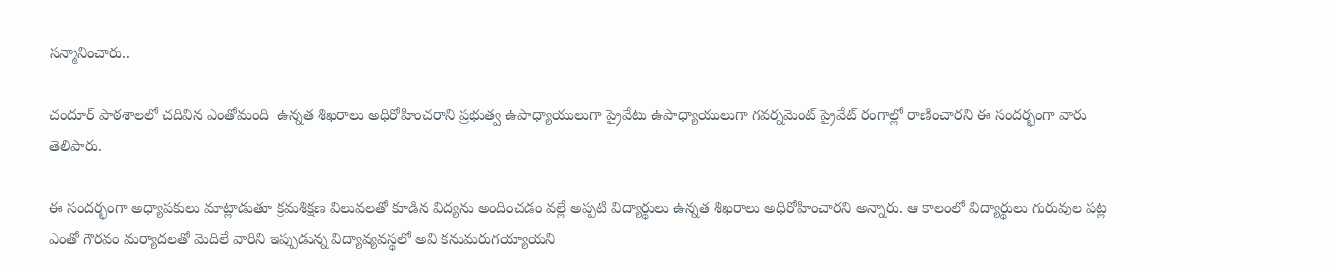సన్మానించారు..

చందూర్ పాఠశాలలో చదివిన ఎంతోమంది  ఉన్నత శిఖరాలు అధిరోహించరాని ప్రభుత్వ ఉపాధ్యాయులుగా ప్రైవేటు ఉపాధ్యాయులుగా గవర్నమెంట్ ప్రైవేట్ రంగాల్లో రాణించారని ఈ సందర్భంగా వారు తెలిపారు.

ఈ సందర్భంగా అధ్యాపకులు మాట్లాడుతూ క్రమశిక్షణ విలువలతో కూడిన విద్యను అందించడం వల్లే అప్పటి విద్యార్థులు ఉన్నత శిఖరాలు అధిరోహించారని అన్నారు. ఆ కాలంలో విద్యార్థులు గురువుల పట్ల ఎంతో గౌరవం మర్యాదలతో మెదిలే వారిని ఇప్పుడున్న విద్యావ్యవస్థలో అవి కనుమరుగయ్యాయని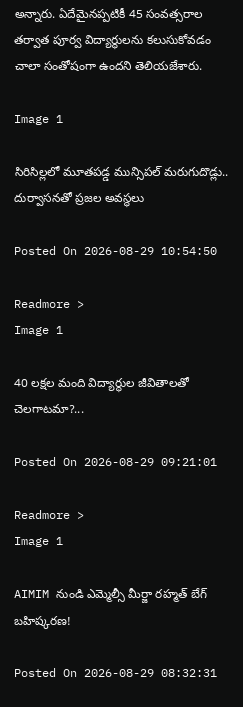అన్నారు. ఏదేమైనప్పటికీ 45 సంవత్సరాల తర్వాత పూర్వ విద్యార్థులను కలుసుకోవడం చాలా సంతోషంగా ఉందని తెలియజేశారు.

Image 1

సిరిసిల్లలో మూతపడ్డ మున్సిపల్ మరుగుదొడ్లు.. దుర్వాసనతో ప్రజల అవస్థలు

Posted On 2026-08-29 10:54:50

Readmore >
Image 1

40 లక్షల మంది విద్యార్థుల జీవితాలతో చెలగాటమా?...

Posted On 2026-08-29 09:21:01

Readmore >
Image 1

AIMIM నుండి ఎమ్మెల్సీ మీర్జా రహ్మత్ బేగ్ బహిష్కరణ!

Posted On 2026-08-29 08:32:31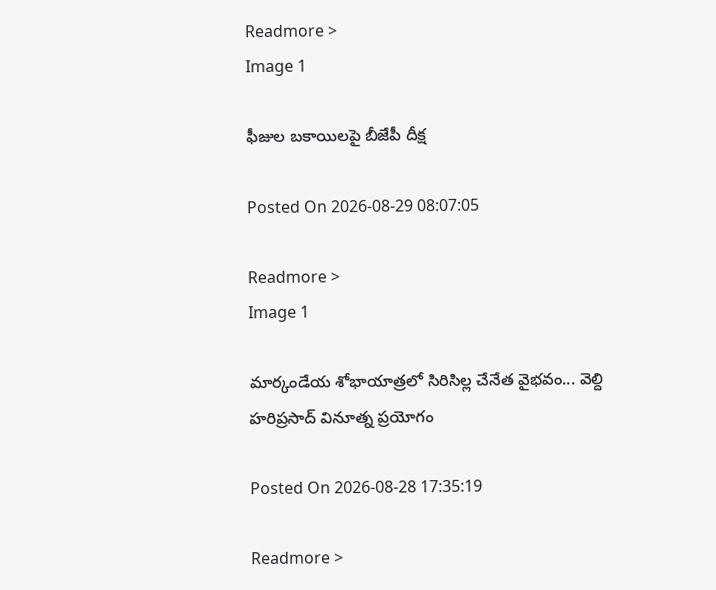Readmore >
Image 1

ఫీజుల బకాయిలపై బీజేపీ దీక్ష

Posted On 2026-08-29 08:07:05

Readmore >
Image 1

మార్కండేయ శోభాయాత్రలో సిరిసిల్ల చేనేత వైభవం... వెల్ది హరిప్రసాద్ వినూత్న ప్రయోగం

Posted On 2026-08-28 17:35:19

Readmore >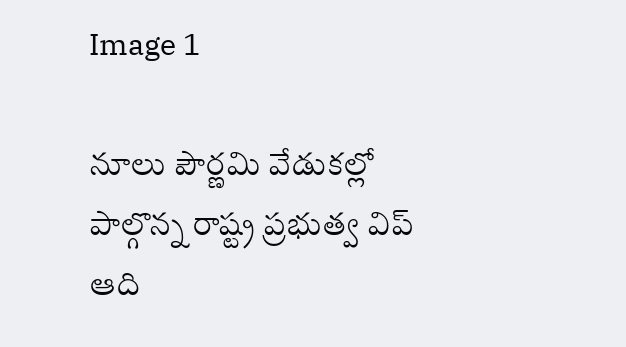Image 1

నూలు పౌర్ణమి వేడుకల్లో పాల్గొన్న రాష్ట్ర ప్రభుత్వ విప్ ఆది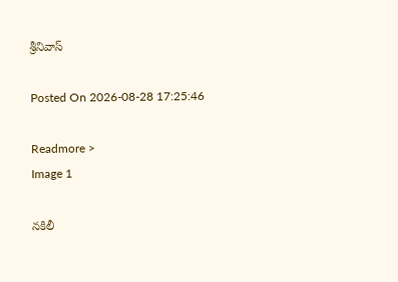శ్రీనివాస్

Posted On 2026-08-28 17:25:46

Readmore >
Image 1

నకిలీ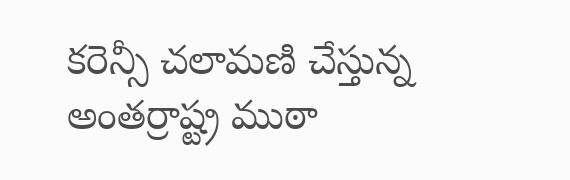కరెన్సీ చలామణి చేస్తున్న అంతర్రాష్ట్ర ముఠా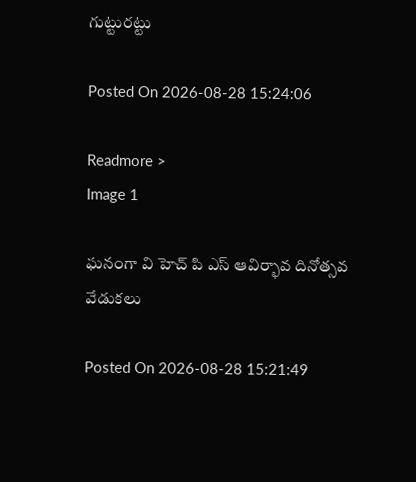గుట్టురట్టు

Posted On 2026-08-28 15:24:06

Readmore >
Image 1

ఘనంగా వి హెచ్ పి ఎస్ ఆవిర్భావ దినోత్సవ వేడుకలు

Posted On 2026-08-28 15:21:49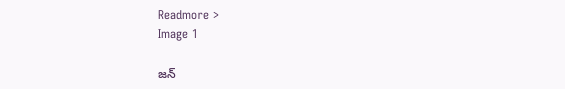Readmore >
Image 1

జన్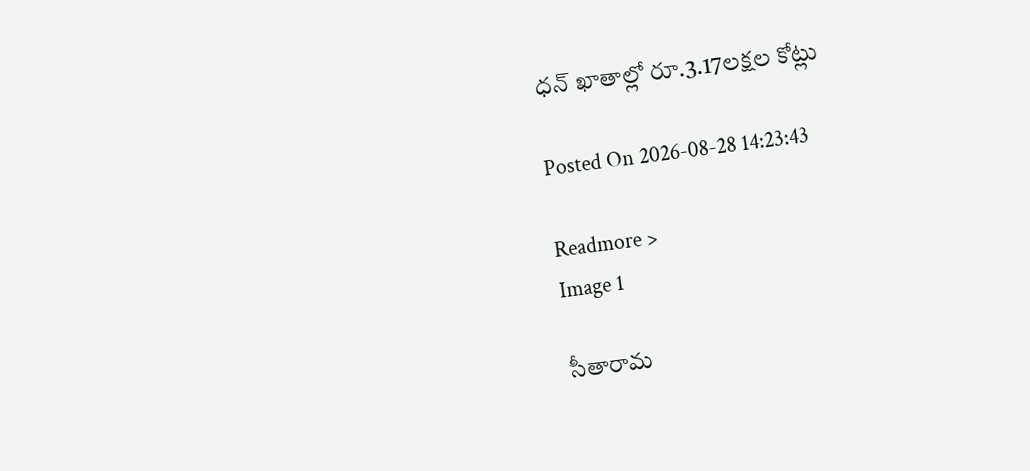ధన్ ఖాతాల్లో రూ.3.17లక్షల కోట్లు

Posted On 2026-08-28 14:23:43

Readmore >
Image 1

సీతారామ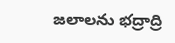జలాలను భద్రాద్రి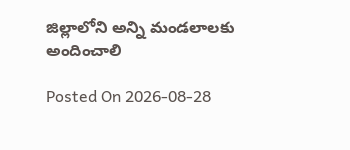జిల్లాలోని అన్ని మండలాలకు అందించాలి

Posted On 2026-08-28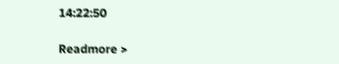14:22:50

Readmore >